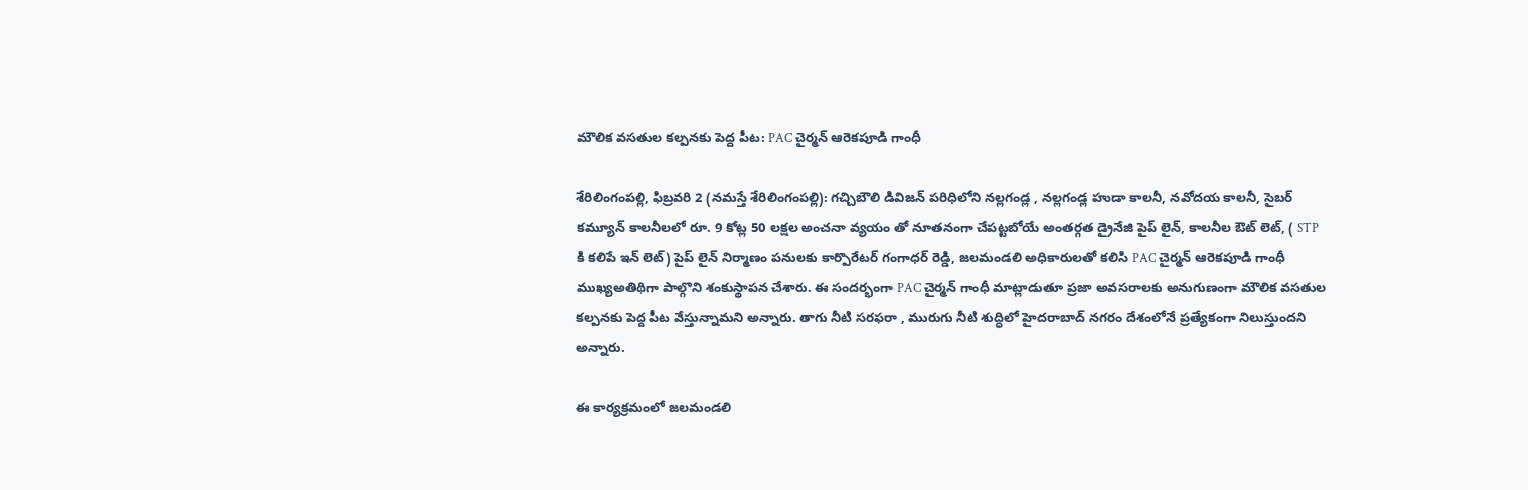మౌలిక వసతుల కల్పనకు పెద్ద పీట: PAC చైర్మన్ ఆరెకపూడి గాంధీ

శేరిలింగంప‌ల్లి, ఫిబ్ర‌వ‌రి 2 (న‌మ‌స్తే శేరిలింగంప‌ల్లి): గచ్చిబౌలి డివిజన్ పరిధిలోని నల్లగండ్ల , నల్లగండ్ల హుడా కాలనీ, నవోదయ కాలనీ, సైబర్ కమ్యూన్ కాలనీలలో రూ. 9 కోట్ల 50 లక్షల అంచనా వ్యయం తో నూతనంగా చేపట్టబోయే అంతర్గత డ్రైనేజి పైప్ లైన్, కాలనీల ఔట్ లెట్, ( STP కి కలిపే ఇన్ లెట్) పైప్ లైన్ నిర్మాణం పనులకు కార్పొరేటర్ గంగాధర్ రెడ్డి, జలమండలి అధికారులతో కలిసి PAC చైర్మన్ ఆరెకపూడి గాంధీ ముఖ్యఅతిథిగా పాల్గొని శంకుస్థాపన చేశారు. ఈ సందర్భంగా PAC చైర్మన్ గాంధీ మాట్లాడుతూ ప్రజా అవసరాలకు అనుగుణంగా మౌలిక వసతుల కల్పనకు పెద్ద పీట వేస్తున్నామ‌ని అన్నారు. తాగు నీటి సరఫరా , మురుగు నీటి శుద్ధిలో హైదరాబాద్ నగరం దేశంలోనే ప్రత్యేకంగా నిలుస్తుంద‌ని అన్నారు.

ఈ కార్యక్రమంలో జలమండలి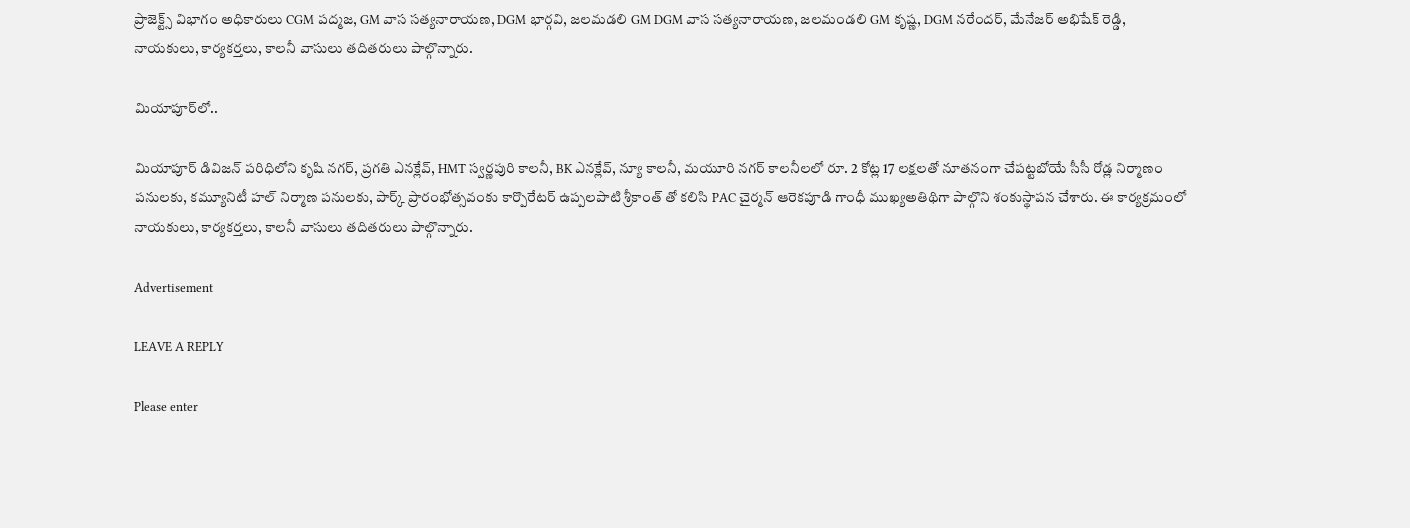ప్రాజెక్ట్స్ విభాగం అధికారులు CGM పద్మజ, GM వాస సత్యనారాయణ, DGM భార్గవి, జలమడలి GM DGM వాస సత్యనారాయణ, జలమండలి GM కృష్ణ, DGM నరేందర్, మేనేజర్ అభిషేక్ రెడ్డి, నాయకులు, కార్యకర్తలు, కాలనీ వాసులు తదితరులు పాల్గొన్నారు.

మియాపూర్‌లో..

మియాపూర్ డివిజన్ పరిధిలోని కృషి నగర్, ప్రగతి ఎనక్లేవ్, HMT స్వర్ణపురి కాలనీ, BK ఎనక్లేవ్, న్యూ కాలనీ, మయూరి నగర్ కాలనీలలో రూ. 2 కోట్ల 17 లక్షలతో నూతనంగా చేపట్టబోయే సీసీ రోడ్ల నిర్మాణం పనులకు, కమ్యూనిటీ హల్ నిర్మాణ పనులకు, పార్క్ ప్రారంభోత్సవంకు కార్పొరేటర్ ఉప్పలపాటి శ్రీకాంత్ తో కలిసి PAC చైర్మన్ ఆరెకపూడి గాంధీ ముఖ్యఅతిథిగా పాల్గొని శంకుస్థాపన చేశారు. ఈ కార్యక్రమంలో నాయకులు, కార్యకర్తలు, కాలనీ వాసులు తదితరులు పాల్గొన్నారు.

Advertisement

LEAVE A REPLY

Please enter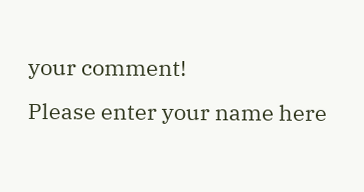your comment!
Please enter your name here